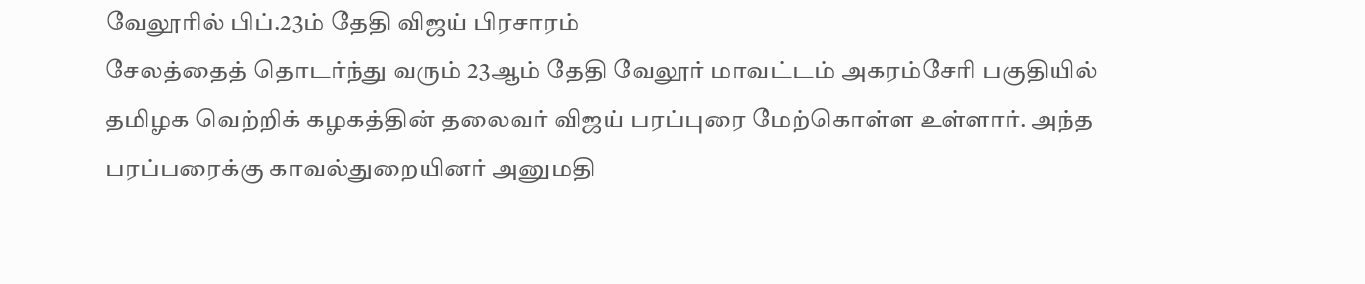வேலூரில் பிப்.23ம் தேதி விஜய் பிரசாரம்
சேலத்தைத் தொடர்ந்து வரும் 23ஆம் தேதி வேலூர் மாவட்டம் அகரம்சேரி பகுதியில் தமிழக வெற்றிக் கழகத்தின் தலைவர் விஜய் பரப்புரை மேற்கொள்ள உள்ளார். அந்த பரப்பரைக்கு காவல்துறையினர் அனுமதி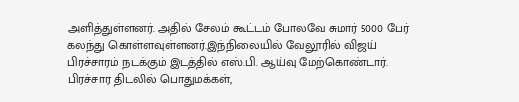அளித்துள்ளனர். அதில் சேலம் கூட்டம் போலவே சுமார் 5000 பேர் கலந்து கொள்ளவுள்ளனர்.இந்நிலையில் வேலூரில் விஜய் பிரச்சாரம் நடக்கும் இடத்தில் எஸ்.பி. ஆய்வு மேற்கொண்டார். பிரச்சார திடலில் பொதுமக்கள்,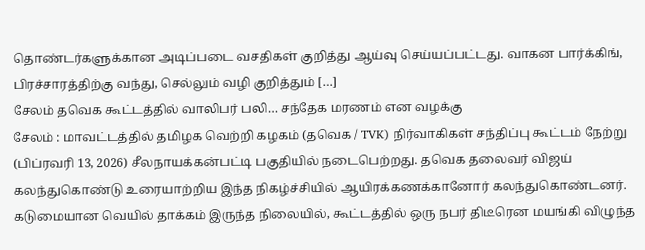தொண்டர்களுக்கான அடிப்படை வசதிகள் குறித்து ஆய்வு செய்யப்பட்டது. வாகன பார்க்கிங், பிரச்சாரத்திற்கு வந்து, செல்லும் வழி குறித்தும் […]
சேலம் தவெக கூட்டத்தில் வாலிபர் பலி… சந்தேக மரணம் என வழக்கு
சேலம் : மாவட்டத்தில் தமிழக வெற்றி கழகம் (தவெக / TVK) நிர்வாகிகள் சந்திப்பு கூட்டம் நேற்று (பிப்ரவரி 13, 2026) சீலநாயக்கன்பட்டி பகுதியில் நடைபெற்றது. தவெக தலைவர் விஜய் கலந்துகொண்டு உரையாற்றிய இந்த நிகழ்ச்சியில் ஆயிரக்கணக்கானோர் கலந்துகொண்டனர். கடுமையான வெயில் தாக்கம் இருந்த நிலையில், கூட்டத்தில் ஒரு நபர் திடீரென மயங்கி விழுந்த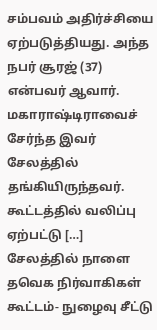சம்பவம் அதிர்ச்சியை ஏற்படுத்தியது. அந்த நபர் சூரஜ் (37) என்பவர் ஆவார். மகாராஷ்டிராவைச் சேர்ந்த இவர் சேலத்தில் தங்கியிருந்தவர். கூட்டத்தில் வலிப்பு ஏற்பட்டு […]
சேலத்தில் நாளை தவெக நிர்வாகிகள் கூட்டம்- நுழைவு சீட்டு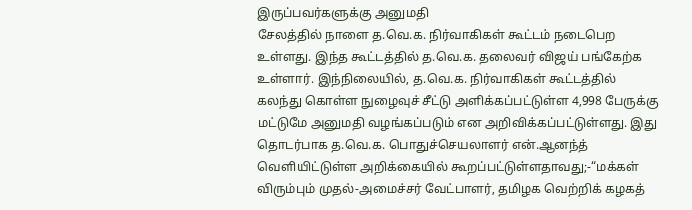இருப்பவர்களுக்கு அனுமதி
சேலத்தில் நாளை த.வெ.க. நிர்வாகிகள் கூட்டம் நடைபெற உள்ளது. இந்த கூட்டத்தில் த.வெ.க. தலைவர் விஜய் பங்கேற்க உள்ளார். இந்நிலையில், த.வெ.க. நிர்வாகிகள் கூட்டத்தில் கலந்து கொள்ள நுழைவுச் சீட்டு அளிக்கப்பட்டுள்ள 4,998 பேருக்கு மட்டுமே அனுமதி வழங்கப்படும் என அறிவிக்கப்பட்டுள்ளது. இது தொடர்பாக த.வெ.க. பொதுச்செயலாளர் என்.ஆனந்த் வெளியிட்டுள்ள அறிக்கையில் கூறப்பட்டுள்ளதாவது;-“மக்கள் விரும்பும் முதல்-அமைச்சர் வேட்பாளர், தமிழக வெற்றிக் கழகத்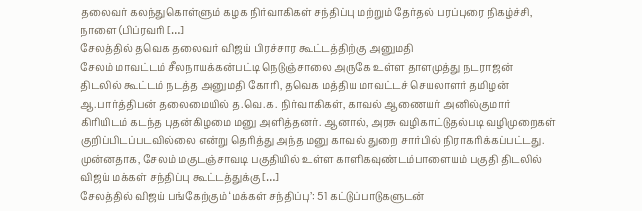தலைவர் கலந்துகொள்ளும் கழக நிர்வாகிகள் சந்திப்பு மற்றும் தேர்தல் பரப்புரை நிகழ்ச்சி, நாளை (பிப்ரவரி […]
சேலத்தில் தவெக தலைவர் விஜய் பிரச்சார கூட்டத்திற்கு அனுமதி
சேலம் மாவட்டம் சீலநாயக்கன்பட்டி நெடுஞ்சாலை அருகே உள்ள தாளமுத்து நடராஜன் திடலில் கூட்டம் நடத்த அனுமதி கோரி, தவெக மத்திய மாவட்டச் செயலாளர் தமிழன் ஆ.பார்த்திபன் தலைமையில் த.வெ.க. நிர்வாகிகள், காவல் ஆணையர் அனில்குமார் கிரியிடம் கடந்த புதன்கிழமை மனு அளித்தனர். ஆனால், அரசு வழிகாட்டுதல்படி வழிமுறைகள் குறிப்பிடப்படவில்லை என்று தெரித்து அந்த மனு காவல் துறை சார்பில் நிராகரிக்கப்பட்டது. முன்னதாக, சேலம் மகுடஞ்சாவடி பகுதியில் உள்ள காளிகவுண்டம்பாளையம் பகுதி திடலில் விஜய் மக்கள் சந்திப்பு கூட்டத்துக்கு […]
சேலத்தில் விஜய் பங்கேற்கும் ‘மக்கள் சந்திப்பு’: 51 கட்டுப்பாடுகளுடன்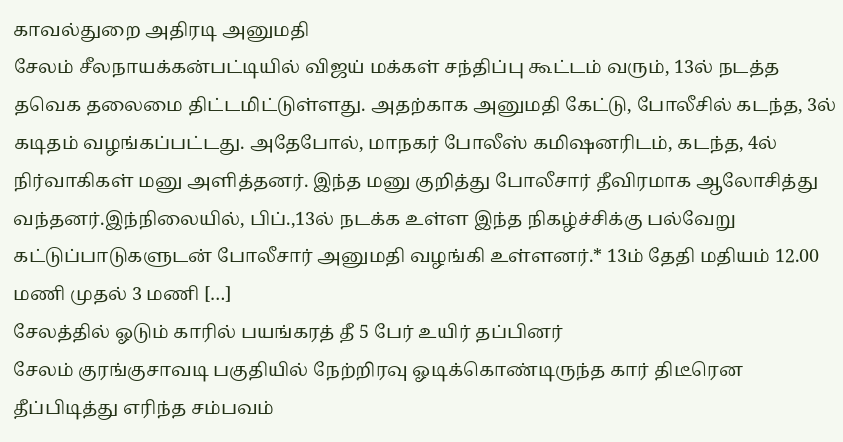காவல்துறை அதிரடி அனுமதி
சேலம் சீலநாயக்கன்பட்டியில் விஜய் மக்கள் சந்திப்பு கூட்டம் வரும், 13ல் நடத்த தவெக தலைமை திட்டமிட்டுள்ளது. அதற்காக அனுமதி கேட்டு, போலீசில் கடந்த, 3ல் கடிதம் வழங்கப்பட்டது. அதேபோல், மாநகர் போலீஸ் கமிஷனரிடம், கடந்த, 4ல் நிர்வாகிகள் மனு அளித்தனர். இந்த மனு குறித்து போலீசார் தீவிரமாக ஆலோசித்து வந்தனர்.இந்நிலையில், பிப்.,13ல் நடக்க உள்ள இந்த நிகழ்ச்சிக்கு பல்வேறு கட்டுப்பாடுகளுடன் போலீசார் அனுமதி வழங்கி உள்ளனர்.* 13ம் தேதி மதியம் 12.00 மணி முதல் 3 மணி […]
சேலத்தில் ஓடும் காரில் பயங்கரத் தீ 5 பேர் உயிர் தப்பினர்
சேலம் குரங்குசாவடி பகுதியில் நேற்றிரவு ஓடிக்கொண்டிருந்த கார் திடீரென தீப்பிடித்து எரிந்த சம்பவம்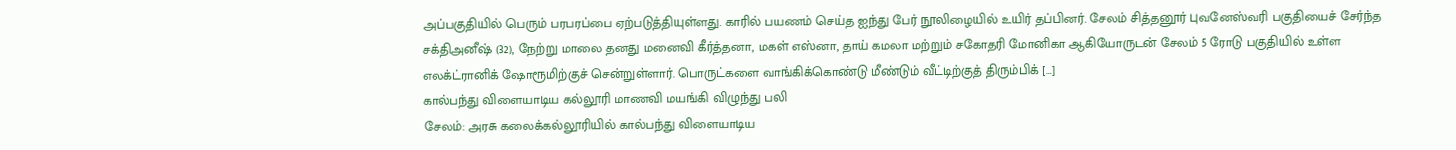அப்பகுதியில் பெரும் பரபரப்பை ஏற்படுத்தியுள்ளது. காரில் பயணம் செய்த ஐந்து பேர் நூலிழையில் உயிர் தப்பினர். சேலம் சித்தனூர் புவனேஸ்வரி பகுதியைச் சேர்ந்த சக்திஅனீஷ் (32), நேற்று மாலை தனது மனைவி கீர்த்தனா, மகள் எஸ்னா, தாய் கமலா மற்றும் சகோதரி மோனிகா ஆகியோருடன் சேலம் 5 ரோடு பகுதியில் உள்ள எலக்ட்ரானிக் ஷோரூமிற்குச் சென்றுள்ளார். பொருட்களை வாங்கிக்கொண்டு மீண்டும் வீட்டிற்குத் திரும்பிக் […]
கால்பந்து விளையாடிய கல்லூரி மாணவி மயங்கி விழுந்து பலி
சேலம்: அரசு கலைக்கல்லூரியில் கால்பந்து விளையாடிய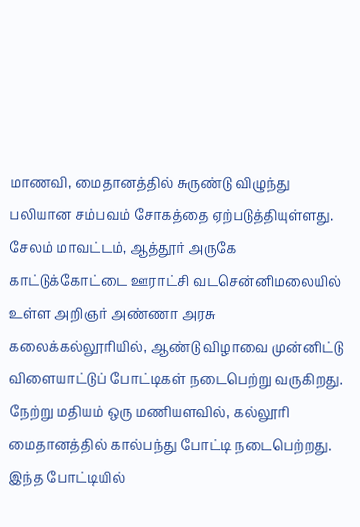மாணவி, மைதானத்தில் சுருண்டு விழுந்து பலியான சம்பவம் சோகத்தை ஏற்படுத்தியுள்ளது. சேலம் மாவட்டம், ஆத்தூர் அருகே காட்டுக்கோட்டை ஊராட்சி வடசென்னிமலையில் உள்ள அறிஞர் அண்ணா அரசு கலைக்கல்லூரியில், ஆண்டு விழாவை முன்னிட்டு விளையாட்டுப் போட்டிகள் நடைபெற்று வருகிறது. நேற்று மதியம் ஒரு மணியளவில், கல்லூரி மைதானத்தில் கால்பந்து போட்டி நடைபெற்றது. இந்த போட்டியில்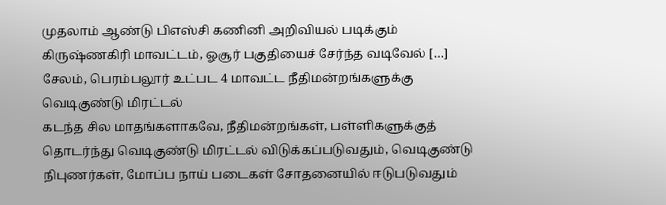முதலாம் ஆண்டு பிஎஸ்சி கணினி அறிவியல் படிக்கும் கிருஷ்ணகிரி மாவட்டம், ஓசூர் பகுதியைச் சேர்ந்த வடிவேல் […]
சேலம், பெரம்பலூர் உட்பட 4 மாவட்ட நீதிமன்றங்களுக்கு வெடிகுண்டு மிரட்டல்
கடந்த சில மாதங்களாகவே, நீதிமன்றங்கள், பள்ளிகளுக்குத் தொடர்ந்து வெடிகுண்டு மிரட்டல் விடுக்கப்படுவதும், வெடிகுண்டு நிபுணர்கள், மோப்ப நாய் படைகள் சோதனையில் ஈடுபடுவதும்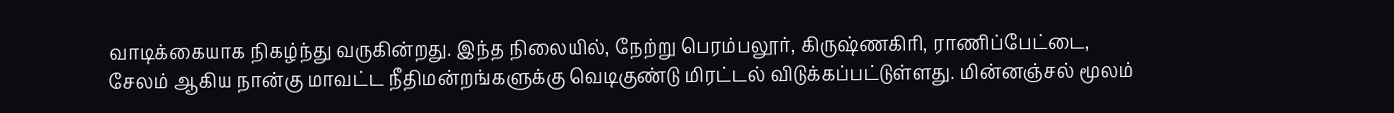வாடிக்கையாக நிகழ்ந்து வருகின்றது. இந்த நிலையில், நேற்று பெரம்பலூர், கிருஷ்ணகிரி, ராணிப்பேட்டை, சேலம் ஆகிய நான்கு மாவட்ட நீதிமன்றங்களுக்கு வெடிகுண்டு மிரட்டல் விடுக்கப்பட்டுள்ளது. மின்னஞ்சல் மூலம்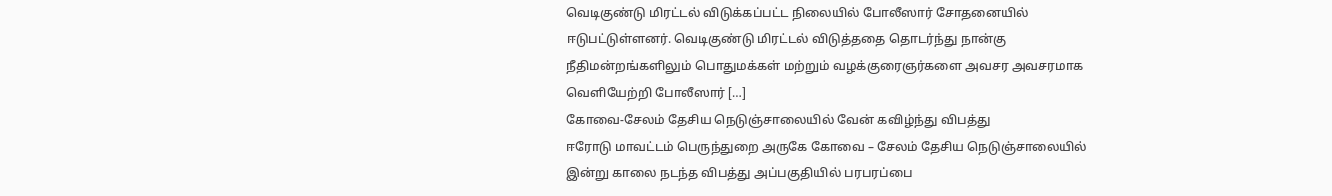வெடிகுண்டு மிரட்டல் விடுக்கப்பட்ட நிலையில் போலீஸார் சோதனையில் ஈடுபட்டுள்ளனர். வெடிகுண்டு மிரட்டல் விடுத்ததை தொடர்ந்து நான்கு நீதிமன்றங்களிலும் பொதுமக்கள் மற்றும் வழக்குரைஞர்களை அவசர அவசரமாக வெளியேற்றி போலீஸார் […]
கோவை-சேலம் தேசிய நெடுஞ்சாலையில் வேன் கவிழ்ந்து விபத்து
ஈரோடு மாவட்டம் பெருந்துறை அருகே கோவை – சேலம் தேசிய நெடுஞ்சாலையில் இன்று காலை நடந்த விபத்து அப்பகுதியில் பரபரப்பை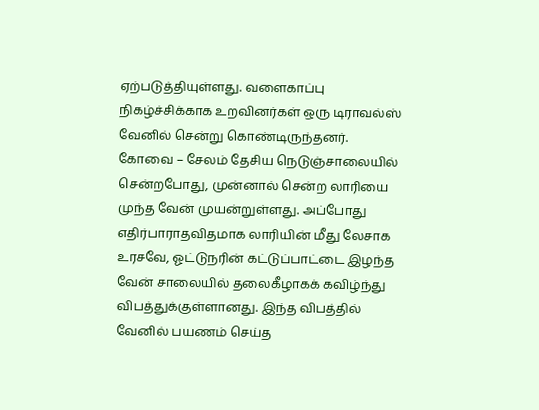ஏற்படுத்தியுள்ளது. வளைகாப்பு நிகழ்ச்சிக்காக உறவினர்கள் ஒரு டிராவல்ஸ் வேனில் சென்று கொண்டிருந்தனர். கோவை – சேலம் தேசிய நெடுஞ்சாலையில் சென்றபோது, முன்னால் சென்ற லாரியை முந்த வேன் முயன்றுள்ளது. அப்போது எதிர்பாராதவிதமாக லாரியின் மீது லேசாக உரசவே, ஓட்டுநரின் கட்டுப்பாட்டை இழந்த வேன் சாலையில் தலைகீழாகக் கவிழ்ந்து விபத்துக்குள்ளானது. இந்த விபத்தில் வேனில் பயணம் செய்த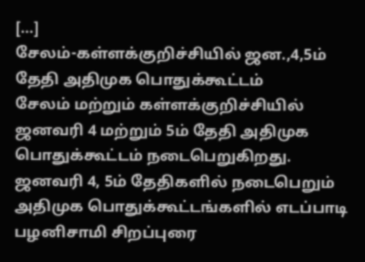[…]
சேலம்-கள்ளக்குறிச்சியில் ஜன.,4,5ம் தேதி அதிமுக பொதுக்கூட்டம்
சேலம் மற்றும் கள்ளக்குறிச்சியில் ஜனவரி 4 மற்றும் 5ம் தேதி அதிமுக பொதுக்கூட்டம் நடைபெறுகிறது. ஜனவரி 4, 5ம் தேதிகளில் நடைபெறும் அதிமுக பொதுக்கூட்டங்களில் எடப்பாடி பழனிசாமி சிறப்புரை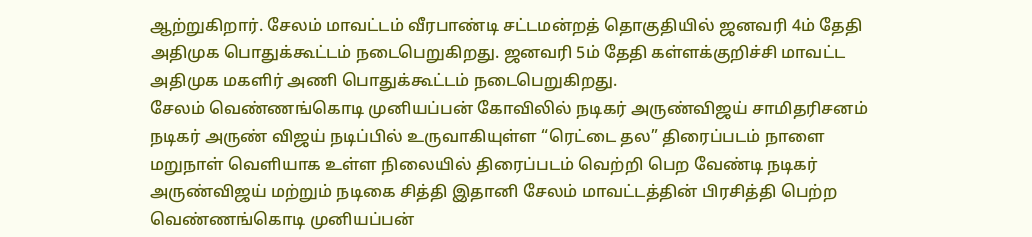ஆற்றுகிறார். சேலம் மாவட்டம் வீரபாண்டி சட்டமன்றத் தொகுதியில் ஜனவரி 4ம் தேதி அதிமுக பொதுக்கூட்டம் நடைபெறுகிறது. ஜனவரி 5ம் தேதி கள்ளக்குறிச்சி மாவட்ட அதிமுக மகளிர் அணி பொதுக்கூட்டம் நடைபெறுகிறது.
சேலம் வெண்ணங்கொடி முனியப்பன் கோவிலில் நடிகர் அருண்விஜய் சாமிதரிசனம்
நடிகர் அருண் விஜய் நடிப்பில் உருவாகியுள்ள “ரெட்டை தல” திரைப்படம் நாளை மறுநாள் வெளியாக உள்ள நிலையில் திரைப்படம் வெற்றி பெற வேண்டி நடிகர் அருண்விஜய் மற்றும் நடிகை சித்தி இதானி சேலம் மாவட்டத்தின் பிரசித்தி பெற்ற வெண்ணங்கொடி முனியப்பன்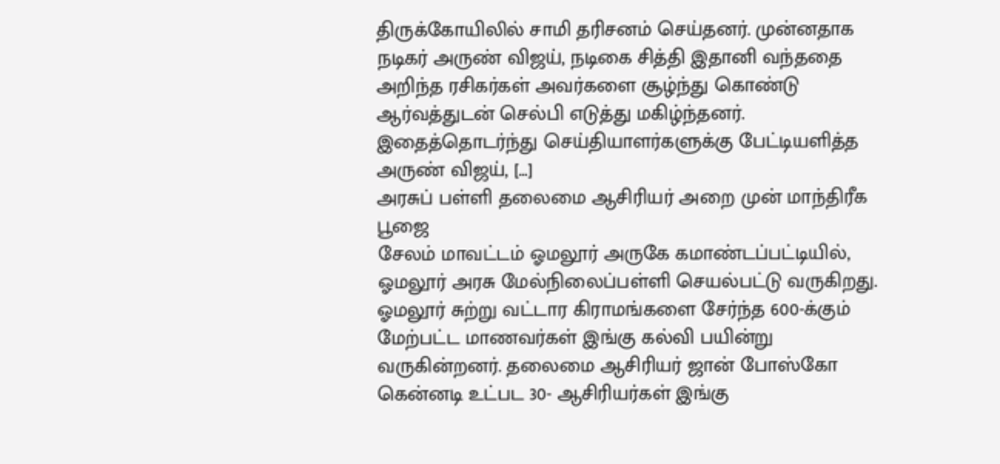திருக்கோயிலில் சாமி தரிசனம் செய்தனர். முன்னதாக நடிகர் அருண் விஜய், நடிகை சித்தி இதானி வந்ததை அறிந்த ரசிகர்கள் அவர்களை சூழ்ந்து கொண்டு ஆர்வத்துடன் செல்பி எடுத்து மகிழ்ந்தனர். இதைத்தொடர்ந்து செய்தியாளர்களுக்கு பேட்டியளித்த அருண் விஜய், […]
அரசுப் பள்ளி தலைமை ஆசிரியர் அறை முன் மாந்திரீக பூஜை
சேலம் மாவட்டம் ஓமலூர் அருகே கமாண்டப்பட்டியில், ஓமலூர் அரசு மேல்நிலைப்பள்ளி செயல்பட்டு வருகிறது. ஓமலூர் சுற்று வட்டார கிராமங்களை சேர்ந்த 600-க்கும் மேற்பட்ட மாணவர்கள் இங்கு கல்வி பயின்று வருகின்றனர். தலைமை ஆசிரியர் ஜான் போஸ்கோ கென்னடி உட்பட 30- ஆசிரியர்கள் இங்கு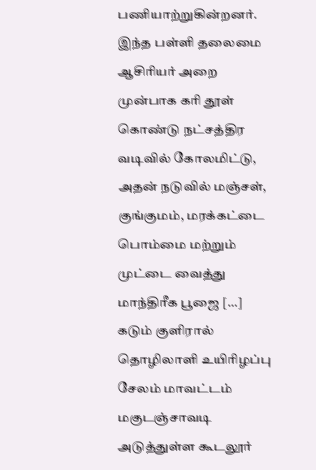பணியாற்றுகின்றனர். இந்த பள்ளி தலைமை ஆசிரியர் அறை முன்பாக கரி தூள் கொண்டு நட்சத்திர வடிவில் கோலமிட்டு, அதன் நடுவில் மஞ்சள், குங்குமம், மரக்கட்டை பொம்மை மற்றும் முட்டை வைத்து மாந்திரீக பூஜை […]
கடும் குளிரால் தொழிலாளி உயிரிழப்பு
சேலம் மாவட்டம் மகுடஞ்சாவடி அடுத்துள்ள கூடலூர்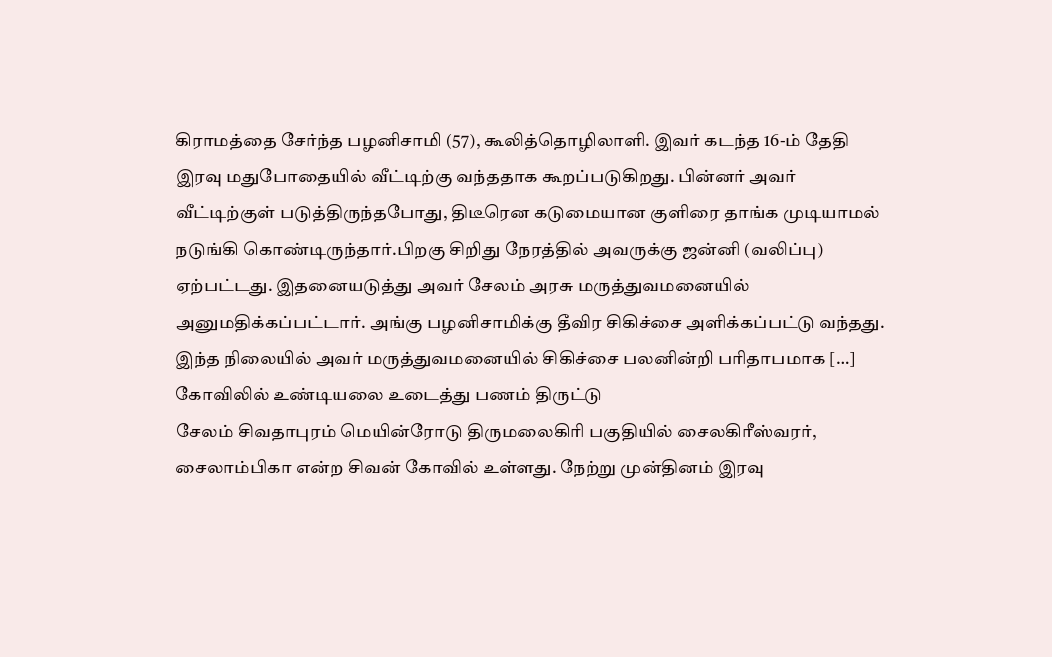கிராமத்தை சேர்ந்த பழனிசாமி (57), கூலித்தொழிலாளி. இவர் கடந்த 16-ம் தேதி இரவு மதுபோதையில் வீட்டிற்கு வந்ததாக கூறப்படுகிறது. பின்னர் அவர் வீட்டிற்குள் படுத்திருந்தபோது, திடீரென கடுமையான குளிரை தாங்க முடியாமல் நடுங்கி கொண்டிருந்தார்.பிறகு சிறிது நேரத்தில் அவருக்கு ஜன்னி (வலிப்பு) ஏற்பட்டது. இதனையடுத்து அவர் சேலம் அரசு மருத்துவமனையில் அனுமதிக்கப்பட்டார். அங்கு பழனிசாமிக்கு தீவிர சிகிச்சை அளிக்கப்பட்டு வந்தது. இந்த நிலையில் அவர் மருத்துவமனையில் சிகிச்சை பலனின்றி பரிதாபமாக […]
கோவிலில் உண்டியலை உடைத்து பணம் திருட்டு
சேலம் சிவதாபுரம் மெயின்ரோடு திருமலைகிரி பகுதியில் சைலகிரீஸ்வரர், சைலாம்பிகா என்ற சிவன் கோவில் உள்ளது. நேற்று முன்தினம் இரவு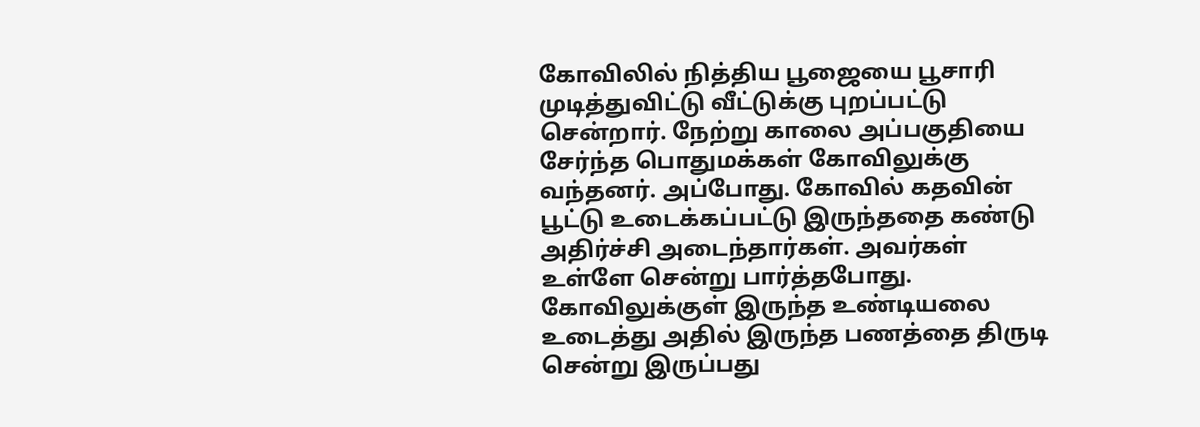கோவிலில் நித்திய பூஜையை பூசாரி முடித்துவிட்டு வீட்டுக்கு புறப்பட்டு சென்றார். நேற்று காலை அப்பகுதியை சேர்ந்த பொதுமக்கள் கோவிலுக்கு வந்தனர். அப்போது. கோவில் கதவின் பூட்டு உடைக்கப்பட்டு இருந்ததை கண்டு அதிர்ச்சி அடைந்தார்கள். அவர்கள் உள்ளே சென்று பார்த்தபோது. கோவிலுக்குள் இருந்த உண்டியலை உடைத்து அதில் இருந்த பணத்தை திருடி சென்று இருப்பது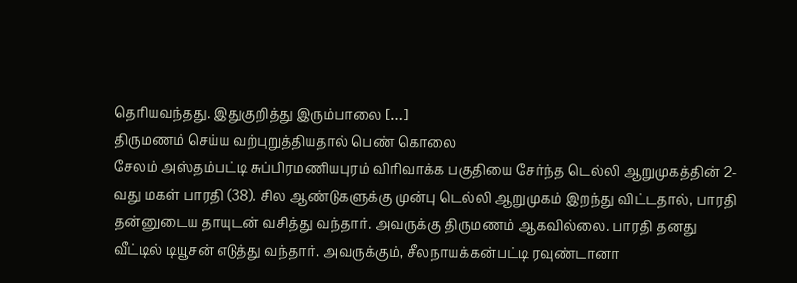தெரியவந்தது. இதுகுறித்து இரும்பாலை […]
திருமணம் செய்ய வற்புறுத்தியதால் பெண் கொலை
சேலம் அஸ்தம்பட்டி சுப்பிரமணியபுரம் விரிவாக்க பகுதியை சேர்ந்த டெல்லி ஆறுமுகத்தின் 2-வது மகள் பாரதி (38). சில ஆண்டுகளுக்கு முன்பு டெல்லி ஆறுமுகம் இறந்து விட்டதால், பாரதி தன்னுடைய தாயுடன் வசித்து வந்தார். அவருக்கு திருமணம் ஆகவில்லை. பாரதி தனது வீட்டில் டியூசன் எடுத்து வந்தார். அவருக்கும், சீலநாயக்கன்பட்டி ரவுண்டானா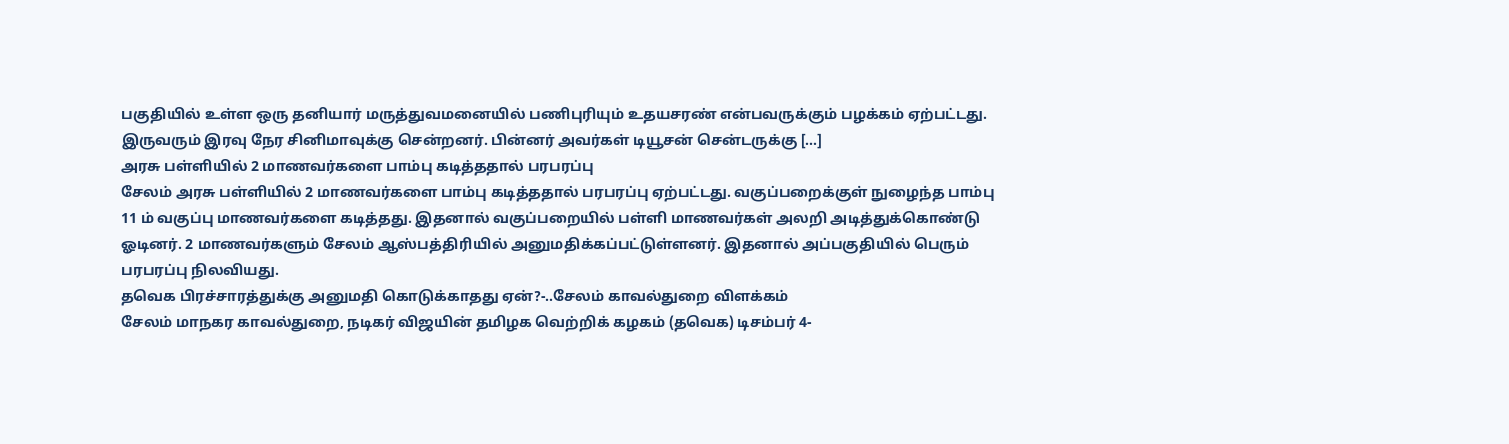பகுதியில் உள்ள ஒரு தனியார் மருத்துவமனையில் பணிபுரியும் உதயசரண் என்பவருக்கும் பழக்கம் ஏற்பட்டது. இருவரும் இரவு நேர சினிமாவுக்கு சென்றனர். பின்னர் அவர்கள் டியூசன் சென்டருக்கு […]
அரசு பள்ளியில் 2 மாணவர்களை பாம்பு கடித்ததால் பரபரப்பு
சேலம் அரசு பள்ளியில் 2 மாணவர்களை பாம்பு கடித்ததால் பரபரப்பு ஏற்பட்டது. வகுப்பறைக்குள் நுழைந்த பாம்பு 11 ம் வகுப்பு மாணவர்களை கடித்தது. இதனால் வகுப்பறையில் பள்ளி மாணவர்கள் அலறி அடித்துக்கொண்டு ஓடினர். 2 மாணவர்களும் சேலம் ஆஸ்பத்திரியில் அனுமதிக்கப்பட்டுள்ளனர். இதனால் அப்பகுதியில் பெரும் பரபரப்பு நிலவியது.
தவெக பிரச்சாரத்துக்கு அனுமதி கொடுக்காதது ஏன்?-..சேலம் காவல்துறை விளக்கம்
சேலம் மாநகர காவல்துறை, நடிகர் விஜயின் தமிழக வெற்றிக் கழகம் (தவெக) டிசம்பர் 4-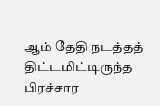ஆம் தேதி நடத்தத் திட்டமிட்டிருந்த பிரச்சார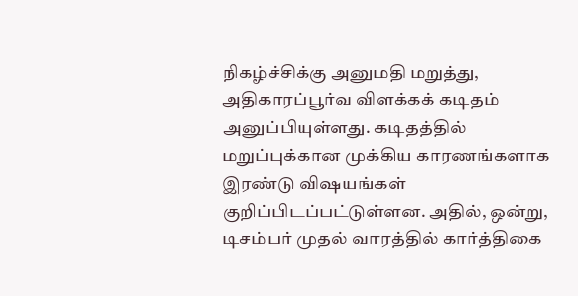நிகழ்ச்சிக்கு அனுமதி மறுத்து, அதிகாரப்பூர்வ விளக்கக் கடிதம் அனுப்பியுள்ளது. கடிதத்தில் மறுப்புக்கான முக்கிய காரணங்களாக இரண்டு விஷயங்கள் குறிப்பிடப்பட்டுள்ளன. அதில், ஒன்று, டிசம்பர் முதல் வாரத்தில் கார்த்திகை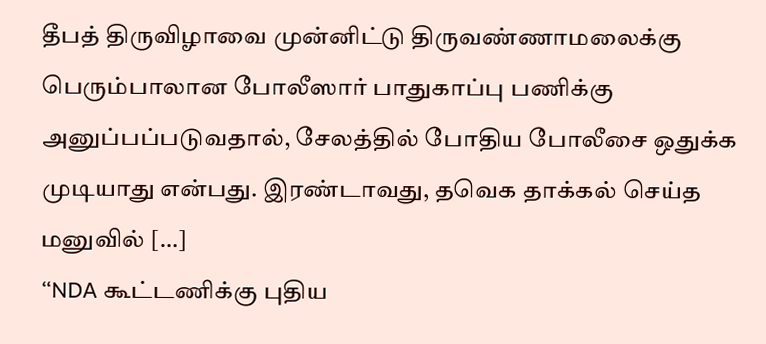தீபத் திருவிழாவை முன்னிட்டு திருவண்ணாமலைக்கு பெரும்பாலான போலீஸார் பாதுகாப்பு பணிக்கு அனுப்பப்படுவதால், சேலத்தில் போதிய போலீசை ஒதுக்க முடியாது என்பது. இரண்டாவது, தவெக தாக்கல் செய்த மனுவில் […]
“NDA கூட்டணிக்கு புதிய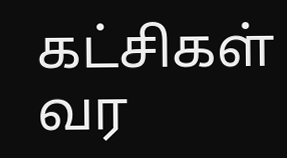கட்சிகள் வர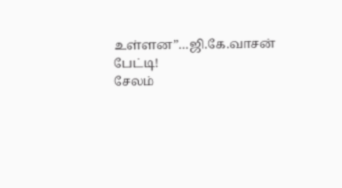உள்ளன”…ஜி.கே.வாசன் பேட்டி!
சேலம்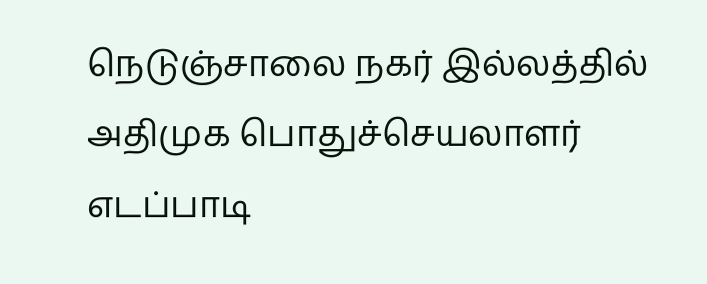நெடுஞ்சாலை நகர் இல்லத்தில் அதிமுக பொதுச்செயலாளர் எடப்பாடி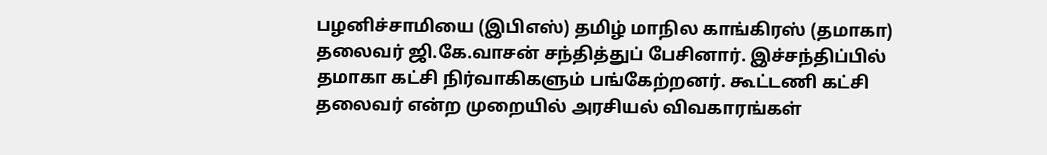பழனிச்சாமியை (இபிஎஸ்) தமிழ் மாநில காங்கிரஸ் (தமாகா) தலைவர் ஜி.கே.வாசன் சந்தித்துப் பேசினார். இச்சந்திப்பில் தமாகா கட்சி நிர்வாகிகளும் பங்கேற்றனர். கூட்டணி கட்சி தலைவர் என்ற முறையில் அரசியல் விவகாரங்கள்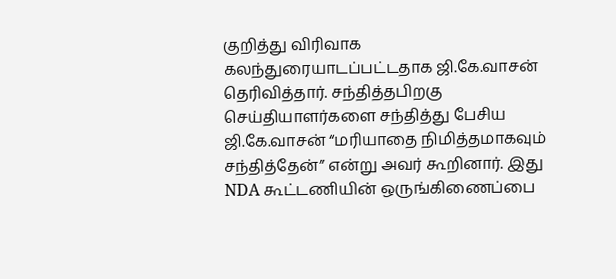குறித்து விரிவாக கலந்துரையாடப்பட்டதாக ஜி.கே.வாசன் தெரிவித்தார். சந்தித்தபிறகு செய்தியாளர்களை சந்தித்து பேசிய ஜி.கே.வாசன் “மரியாதை நிமித்தமாகவும் சந்தித்தேன்” என்று அவர் கூறினார். இது NDA கூட்டணியின் ஒருங்கிணைப்பை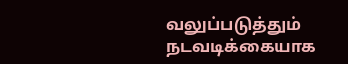வலுப்படுத்தும் நடவடிக்கையாக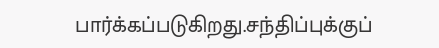பார்க்கப்படுகிறது.சந்திப்புக்குப்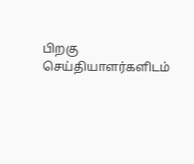பிறகு செய்தியாளர்களிடம்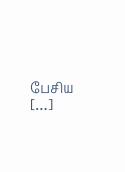பேசிய […]